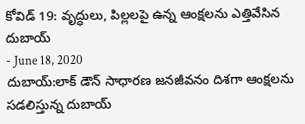కోవిడ్ 19: వృద్ధులు, పిల్లలపై ఉన్న ఆంక్షలను ఎత్తివేసిన దుబాయ్
- June 18, 2020
దుబాయ్:లాక్ డౌన్ సాధారణ జనజీవనం దిశగా ఆంక్షలను సడలిస్తున్న దుబాయ్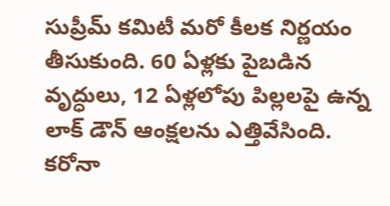సుప్రీమ్ కమిటీ మరో కీలక నిర్ణయం తీసుకుంది. 60 ఏళ్లకు పైబడిన వృద్ధులు, 12 ఏళ్లలోపు పిల్లలపై ఉన్న లాక్ డౌన్ ఆంక్షలను ఎత్తివేసింది. కరోనా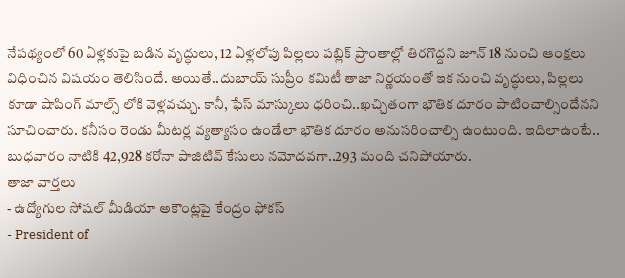నేపథ్యంలో 60 ఏళ్లకుపై బడిన వృద్ధులు, 12 ఏళ్లలోపు పిల్లలు పబ్లిక్ ప్రాంతాల్లో తిరగొద్దని జూన్ 18 నుంచి ఆంక్షలు విధించిన విషయం తెలిసిందే. అయితే..దుబాయ్ సుప్రీం కమిటీ తాజా నిర్ణయంతో ఇక నుంచి వృద్ధులు, పిల్లలు కూడా షాపింగ్ మాల్స్ లోకి వెళ్లవచ్చు. కానీ, ఫేస్ మాస్కులు ధరించి..ఖచ్చితంగా భౌతిక దూరం పాటించాల్సిందేనని సూచించారు. కనీసం రెండు మీటర్ల వ్యత్యాసం ఉండేలా భౌతిక దూరం అనుసరించాల్సి ఉంటుంది. ఇదిలాఉంటే.. బుధవారం నాటికి 42,928 కరోనా పాజిటివ్ కేసులు నమోదవగా..293 మంది చనిపోయారు.
తాజా వార్తలు
- ఉద్యోగుల సోషల్ మీడియా అకౌంట్లపై కేంద్రం ఫోకస్
- President of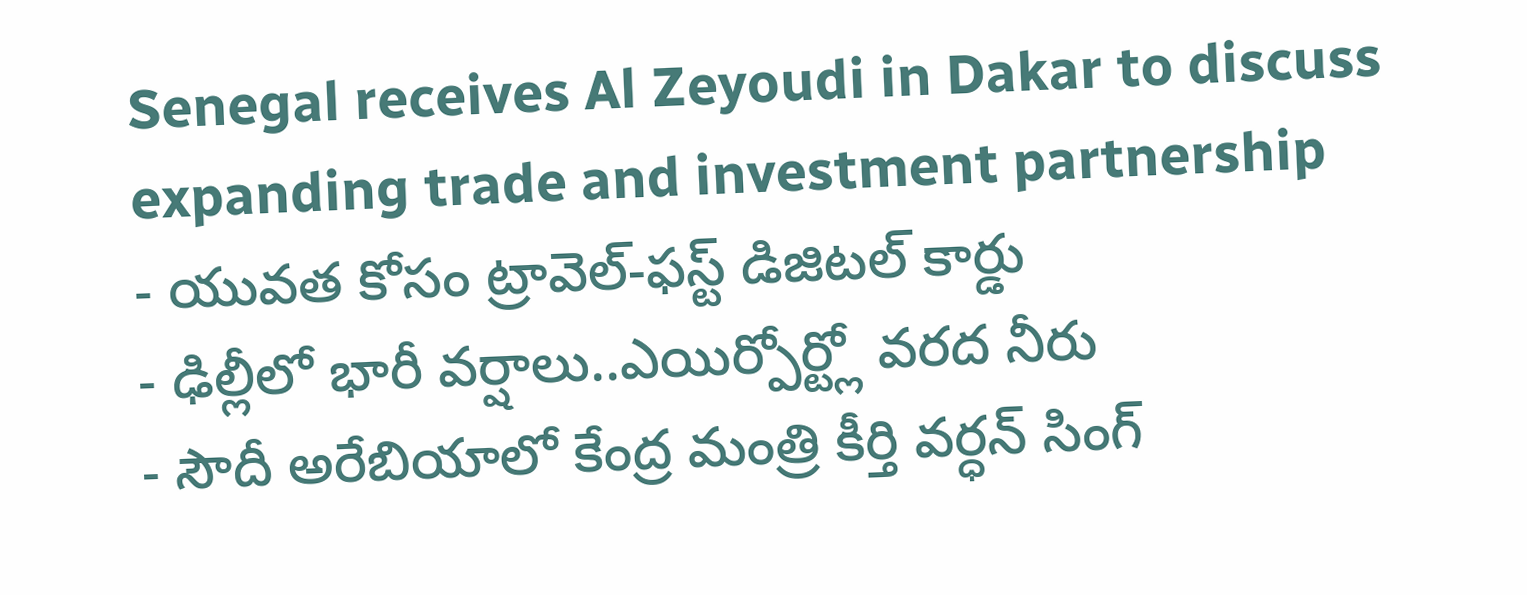Senegal receives Al Zeyoudi in Dakar to discuss expanding trade and investment partnership
- యువత కోసం ట్రావెల్-ఫస్ట్ డిజిటల్ కార్డు
- ఢిల్లీలో భారీ వర్షాలు..ఎయిర్పోర్ట్లో వరద నీరు
- సౌదీ అరేబియాలో కేంద్ర మంత్రి కీర్తి వర్ధన్ సింగ్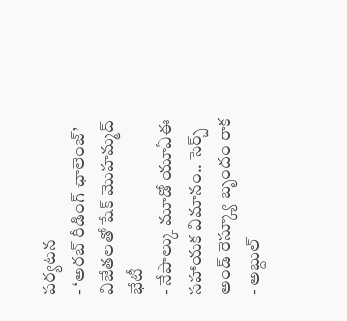పర్యటన
- ‘అరబ్ రీడింగ్ ఛాలెంజ్’ విజేతలతో షేక్ మొహమ్మద్ భేటీ
- నేపాల్కు మూడో యూఏఈ సహాయక విమానం.. సెర్చ్ అండ్ రెస్క్యూ బృందం రాక
- అబ్దుల్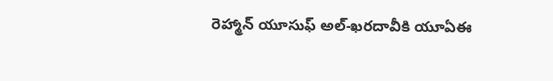రెహ్మాన్ యూసుఫ్ అల్-ఖరదావీకి యూఏఈ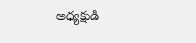అధ్యక్షుడి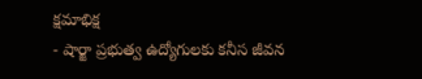క్షమాభిక్ష
- షార్జా ప్రభుత్వ ఉద్యోగులకు కనీస జీవన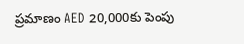ప్రమాణం AED 20,000కు పెంపు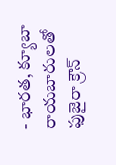- భారత, క్యూబా రాయబారులతో ఫుజైరా క్రౌన్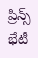ప్రిన్స్ భేటీ